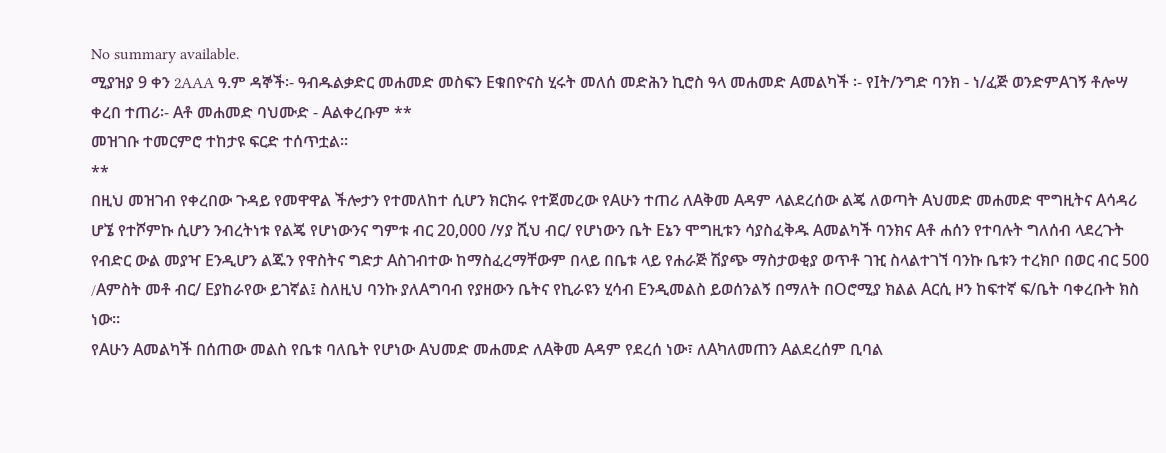No summary available.
ሚያዝያ 9 ቀን 2AAA ዓ.ም ዳኞች፡- ዓብዱልቃድር መሐመድ መስፍን Eቁበዮናስ ሂሩት መለሰ መድሕን ኪሮስ ዓላ መሐመድ Aመልካች ፡- የIት/ንግድ ባንክ - ነ/ፈጅ ወንድምAገኝ ቶሎሣ ቀረበ ተጠሪ፡- Aቶ መሐመድ ባህሙድ - Aልቀረቡም **
መዝገቡ ተመርምሮ ተከታዩ ፍርድ ተሰጥቷል።
**
በዚህ መዝገብ የቀረበው ጉዳይ የመዋዋል ችሎታን የተመለከተ ሲሆን ክርክሩ የተጀመረው የAሁን ተጠሪ ለAቅመ Aዳም ላልደረሰው ልጄ ለወጣት Aህመድ መሐመድ ሞግዚትና Aሳዳሪ ሆኜ የተሾምኩ ሲሆን ንብረትነቱ የልጄ የሆነውንና ግምቱ ብር 20,000 /ሃያ ሺህ ብር/ የሆነውን ቤት Eኔን ሞግዚቱን ሳያስፈቅዱ Aመልካች ባንክና Aቶ ሐሰን የተባሉት ግለሰብ ላደረጉት የብድር ውል መያዣ Eንዲሆን ልጁን የዋስትና ግድታ Aስገብተው ከማስፈረማቸውም በላይ በቤቱ ላይ የሐራጅ ሽያጭ ማስታወቂያ ወጥቶ ገዢ ስላልተገኘ ባንኩ ቤቱን ተረክቦ በወር ብር 500 /Aምስት መቶ ብር/ Eያከራየው ይገኛል፤ ስለዚህ ባንኩ ያለAግባብ የያዘውን ቤትና የኪራዩን ሂሳብ Eንዲመልስ ይወሰንልኝ በማለት በOሮሚያ ክልል Aርሲ ዞን ከፍተኛ ፍ/ቤት ባቀረቡት ክስ ነው።
የAሁን Aመልካች በሰጠው መልስ የቤቱ ባለቤት የሆነው Aህመድ መሐመድ ለAቅመ Aዳም የደረሰ ነው፣ ለAካለመጠን Aልደረሰም ቢባል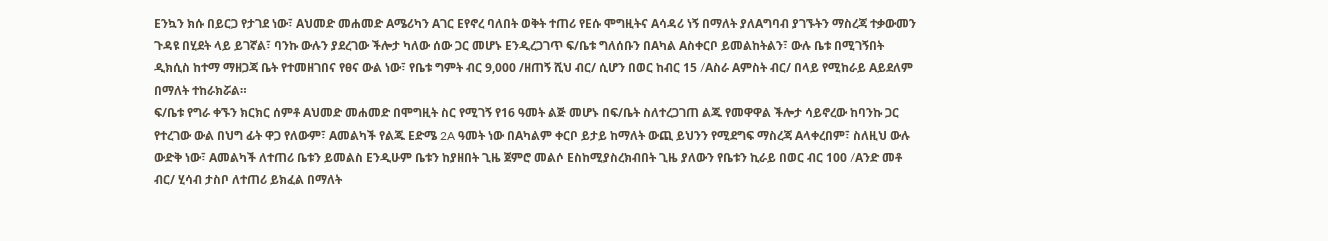Eንኳን ክሱ በይርጋ የታገደ ነው፣ Aህመድ መሐመድ Aሜሪካን Aገር Eየኖረ ባለበት ወቅት ተጠሪ የEሱ ሞግዚትና Aሳዳሪ ነኝ በማለት ያለAግባብ ያገኙትን ማስረጃ ተቃውመን ጉዳዩ በሂደት ላይ ይገኛል፣ ባንኩ ውሉን ያደረገው ችሎታ ካለው ሰው ጋር መሆኑ Eንዲረጋገጥ ፍ/ቤቱ ግለሰቡን በAካል Aስቀርቦ ይመልከትልን፣ ውሉ ቤቱ በሚገኝበት ዲክሲስ ከተማ ማዘጋጃ ቤት የተመዘገበና የፀና ውል ነው፣ የቤቱ ግምት ብር 9,000 /ዘጠኝ ሺህ ብር/ ሲሆን በወር ከብር 15 /Aስራ Aምስት ብር/ በላይ የሚከራይ Aይደለም በማለት ተከራክሯል።
ፍ/ቤቱ የግራ ቀኙን ክርክር ሰምቶ Aህመድ መሐመድ በሞግዚት ስር የሚገኝ የ16 ዓመት ልጅ መሆኑ በፍ/ቤት ስለተረጋገጠ ልጁ የመዋዋል ችሎታ ሳይኖረው ከባንኩ ጋር የተረገው ውል በህግ ፊት ዋጋ የለውም፣ Aመልካች የልጁ Eድሜ 2A ዓመት ነው በAካልም ቀርቦ ይታይ ከማለት ውጪ ይህንን የሚደግፍ ማስረጃ Aላቀረበም፣ ስለዚህ ውሉ ውድቅ ነው፣ Aመልካች ለተጠሪ ቤቱን ይመልስ Eንዲሁም ቤቱን ከያዘበት ጊዜ ጀምሮ መልሶ Eስከሚያስረክብበት ጊዜ ያለውን የቤቱን ኪራይ በወር ብር 100 /Aንድ መቶ ብር/ ሂሳብ ታስቦ ለተጠሪ ይክፈል በማለት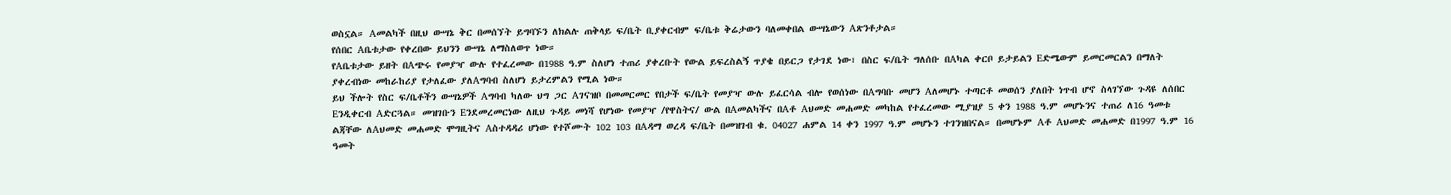ወስኗል። Aመልካች በዚህ ውሣኔ ቅር በመሰኘት ይግባኙን ለክልሉ ጠቅላይ ፍ/ቤት ቢያቀርብም ፍ/ቤቱ ቅሬታውን ባለመቀበል ውሣኔውን Aጽንቶታል።
የሰበር Aቤቱታው የቀረበው ይህንን ውሣኔ ለማስለወጥ ነው።
የAቤቱታው ይዘት በAጭሩ የመያዣ ውሉ የተፈረመው በ1988 ዓ.ም ስለሆነ ተጠሪ ያቀረቡት የውል ይፍረስልኝ ጥያቄ በይርጋ የታገደ ነው፣ በስር ፍ/ቤት ግለሰቡ በAካል ቀርቦ ይታይልን Eድሜውም ይመርመርልን በማለት ያቀረብነው መከራከሪያ የታለፈው ያለAግባብ ስለሆነ ይታረምልን የሚል ነው።
ይህ ችሎት የስር ፍ/ቤቶችን ውሣኔዎች Aግባብ ካለው ህግ ጋር Aገናዝቦ በመመርመር የበታች ፍ/ቤት የመያዣ ውሉ ይፈርሳል ብሎ የወሰነው በAግባቡ መሆን Aለመሆኑ ተጣርቶ መወሰን ያለበት ነጥብ ሆኖ ስላገኘው ጉዳዩ ለሰበር Eንዲቀርብ Aድርጓል። መዝገቡን Eንደመረመርነው ለዚህ ጉዳይ መነሻ የሆነው የመያዣ /የዋስትና/ ውል በAመልካችና በAቶ Aህመድ መሐመድ መካከል የተፈረመው ሚያዝያ 5 ቀን 1988 ዓ.ም መሆኑንና ተጠሪ ለ16 ዓመቱ ልጃቸው ለAህመድ መሐመድ ሞግዚትና Aስተዳዳሪ ሆነው የተሾሙት 102 103 በAዳማ ወረዳ ፍ/ቤት በመዝገብ ቁ. 04027 ሐምል 14 ቀን 1997 ዓ.ም መሆኑን ተገንዝበናል። በመሆኑም Aቶ Aህመድ መሐመድ በ1997 ዓ.ም 16 ዓመት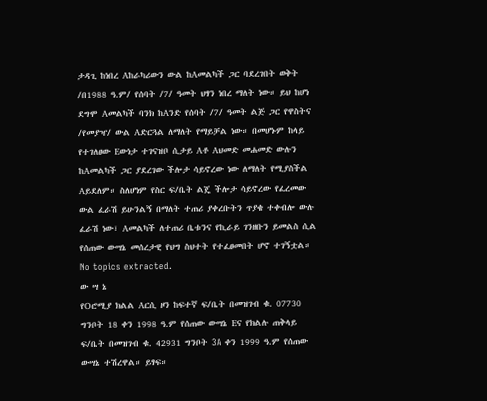ታዳጊ ከነበረ Aከራካሪውን ውል ከAመልካች ጋር ባደረገበት ወቅት /በ1988 ዓ.ም/ የሰባት /7/ ዓመት ህፃን ነበረ ማለት ነው። ይህ ከሆነ ደግሞ Aመልካች ባንክ ከAንድ የሰባት /7/ ዓመት ልጅ ጋር የዋስትና /የመያዣ/ ውል Aድርጓል ለማለት የማይቻል ነው። በመሆኑም ከላይ የተገለፀው Eውነታ ተገናዝቦ ሲታይ Aቶ Aህመድ መሐመድ ውሉን ከAመልካች ጋር ያደረገው ችሎታ ሳይኖረው ነው ለማለት የሚያስችል Aይደለም። ስለሆነም የስር ፍ/ቤት ልጄ ችሎታ ሳይኖረው የፈረመው ውል ፈራሽ ይሁንልኝ በማለት ተጠሪ ያቀረቡትን ጥያቄ ተቀብሎ ውሉ ፈራሽ ነው፣ Aመልካች ለተጠሪ ቤቱንና የኪራይ ገንዘቡን ይመልስ ሲል የሰጠው ውሣኔ መሰረታዊ የህግ ስህተት የተፈፀመበት ሆኖ ተገኝቷል።
No topics extracted.
ው ሣ ኔ
የOሮሚያ ክልል Aርሲ ዞን ከፍተኛ ፍ/ቤት በመዝገብ ቁ. 07730 ግንቦት 18 ቀን 1998 ዓ.ም የሰጠው ውሣኔ Eና የክልሉ ጠቅላይ ፍ/ቤት በመዝገብ ቁ. 42931 ግንቦት 3A ቀን 1999 ዓ.ም የሰጠው ውሣኔ ተሽረዋል። ይፃፍ።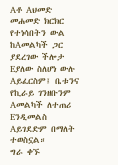Aቶ Aህመድ መሐመድ ክርክር የተነሳበትን ውል ከAመልካች ጋር ያደረገው ችሎታ Eያለው ስለሆነ ውሉ Aይፈርስም፤ ቤቱንና የኪራይ ገንዘቡንም Aመልካች ለተጠሪ Eንዲመልስ Aይገደድም በማለት ተወስኗል።
ግራ ቀኙ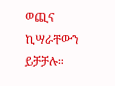ወጪና ኪሣራቸውን ይቻቻሉ።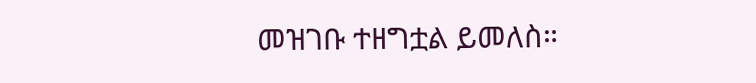መዝገቡ ተዘግቷል ይመለስ።